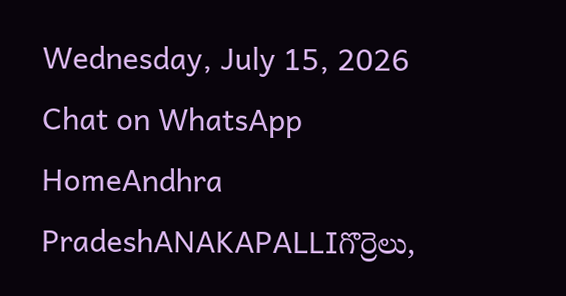Wednesday, July 15, 2026
Chat on WhatsApp
HomeAndhra PradeshANAKAPALLIగొర్రెలు,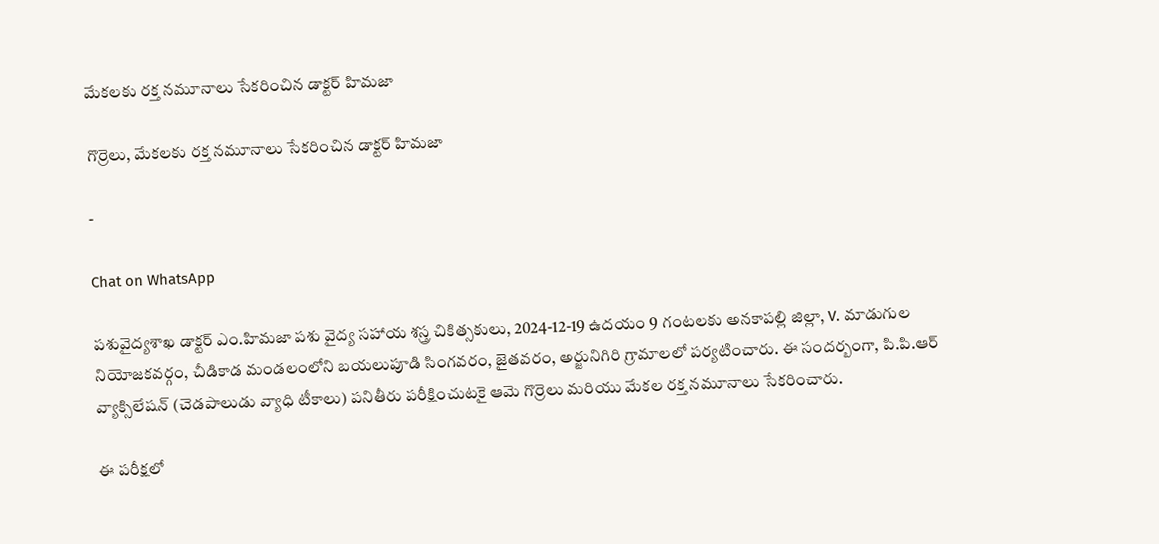మేకలకు రక్త నమూనాలు సేకరించిన డాక్టర్ హిమజా

గొర్రెలు, మేకలకు రక్త నమూనాలు సేకరించిన డాక్టర్ హిమజా

-

Chat on WhatsApp

పశువైద్యశాఖ డాక్టర్ ఎం.హిమజా పశు వైద్య సహాయ శస్త్ర చికిత్సకులు, 2024-12-19 ఉదయం 9 గంటలకు అనకాపల్లి జిల్లా, V. మాడుగుల నియోజకవర్గం, చీడికాడ మండలంలోని బయలుపూడి సింగవరం, జైతవరం, అర్జునిగిరి గ్రామాలలో పర్యటించారు. ఈ సందర్బంగా, పి.పి.ఆర్ వ్యాక్సిలేషన్ (చెడపాలుడు వ్యాధి టీకాలు) పనితీరు పరీక్షించుటకై ఆమె గొర్రెలు మరియు మేకల రక్త నమూనాలు సేకరించారు.

ఈ పరీక్షలో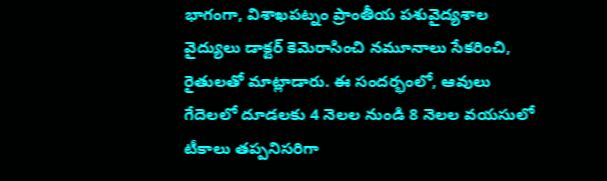భాగంగా, విశాఖపట్నం ప్రాంతీయ పశువైద్యశాల వైద్యులు డాక్టర్ కెమెరాసించి నమూనాలు సేకరించి, రైతులతో మాట్లాడారు. ఈ సందర్భంలో, ఆవులు గేదెలలో దూడలకు 4 నెలల నుండి 8 నెలల వయసులో టీకాలు తప్పనిసరిగా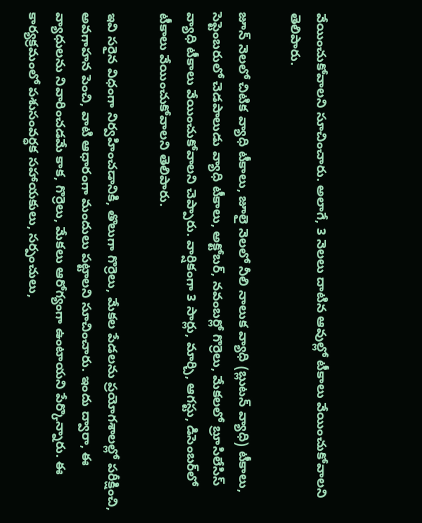వేయించుకోవాలని సూచించారు. అలాగే, 3 నెలలు దాటిన ఆవుల్లో టీకాలు వేయించుకోవాలని తెలిపారు.

జూన్ నెలలో చిటిక వ్యాధి టీకాలు, జూలై నెలలో నీలి నాలుక వ్యాధి (బ్లుటన్ వ్యాధి) టీకాలు, సెప్టెంబరులో చెడపాలుడు వ్యాధి టీకాలు, అక్టోబర్, నవంబర్లో గొర్రెలు, మేకలలో బ్రూసిలేసిస్ వ్యాధి టీకాలు వేయించుకోవాలని చెప్పారు. వార్షికంగా 3 సార్లు, మార్చి, ఆగస్టు, డిసెంబర్‌లో టీకాలు వేయించుకోవాలని తెలిపారు.

ఇవి సరైన విధంగా నిర్వహించడానికి, తొలుగా గొర్రెలు, మేకల పేడలను ప్రయోగశాలల్లో పరీక్షించి, అవగాహన పెంచి, వాటి ఆధారంగా మందులు పట్టాలని సూచించారు. ఇందు ద్వారా, ఈ వ్యాధులను నివారించడమే కాక, గొర్రెలు, మేకలు ఆరోగ్యంగా ఉంటాయని పేర్కొన్నారు. ఈ కార్యక్రమంలో పశుసంవర్ధక సహాయకులు, సర్పంచులు,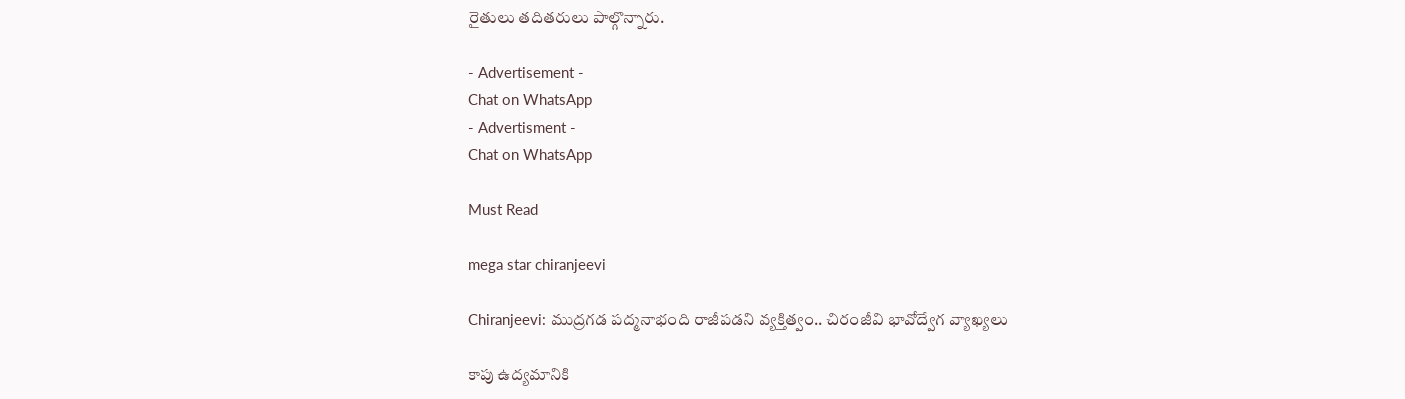రైతులు తదితరులు పాల్గొన్నారు.

- Advertisement -
Chat on WhatsApp
- Advertisment -
Chat on WhatsApp

Must Read

mega star chiranjeevi

Chiranjeevi: ముద్రగడ పద్మనాభంది రాజీపడని వ్యక్తిత్వం.. చిరంజీవి భావోద్వేగ వ్యాఖ్యలు

కాపు ఉద్యమానికి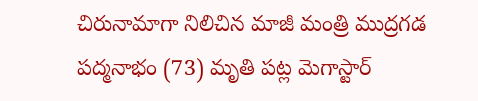చిరునామాగా నిలిచిన మాజీ మంత్రి ముద్రగడ పద్మనాభం (73) మృతి పట్ల మెగాస్టార్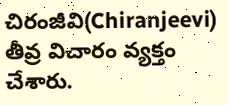చిరంజీవి(Chiranjeevi) తీవ్ర విచారం వ్యక్తం చేశారు.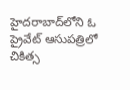హైదరాబాద్‌లోని ఓ ప్రైవేట్ ఆసుపత్రిలో చికిత్స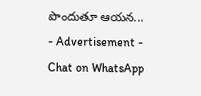పొందుతూ ఆయన...
- Advertisement -
Chat on WhatsApp